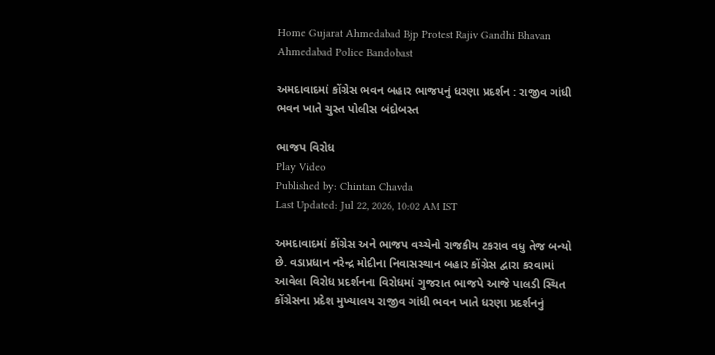Home Gujarat Ahmedabad Bjp Protest Rajiv Gandhi Bhavan Ahmedabad Police Bandobast

અમદાવાદમાં કોંગ્રેસ ભવન બહાર ભાજપનું ધરણા પ્રદર્શન : રાજીવ ગાંધી ભવન ખાતે ચુસ્ત પોલીસ બંદોબસ્ત

ભાજપ વિરોધ
Play Video
Published by: Chintan Chavda
Last Updated: Jul 22, 2026, 10:02 AM IST

અમદાવાદમાં કોંગ્રેસ અને ભાજપ વચ્ચેનો રાજકીય ટકરાવ વધુ તેજ બન્યો છે. વડાપ્રધાન નરેન્દ્ર મોદીના નિવાસસ્થાન બહાર કોંગ્રેસ દ્વારા કરવામાં આવેલા વિરોધ પ્રદર્શનના વિરોધમાં ગુજરાત ભાજપે આજે પાલડી સ્થિત કોંગ્રેસના પ્રદેશ મુખ્યાલય રાજીવ ગાંધી ભવન ખાતે ધરણા પ્રદર્શનનું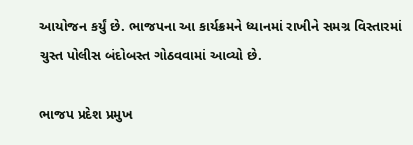આયોજન કર્યું છે. ભાજપના આ કાર્યક્રમને ધ્યાનમાં રાખીને સમગ્ર વિસ્તારમાં ચુસ્ત પોલીસ બંદોબસ્ત ગોઠવવામાં આવ્યો છે.

ભાજપ પ્રદેશ પ્રમુખ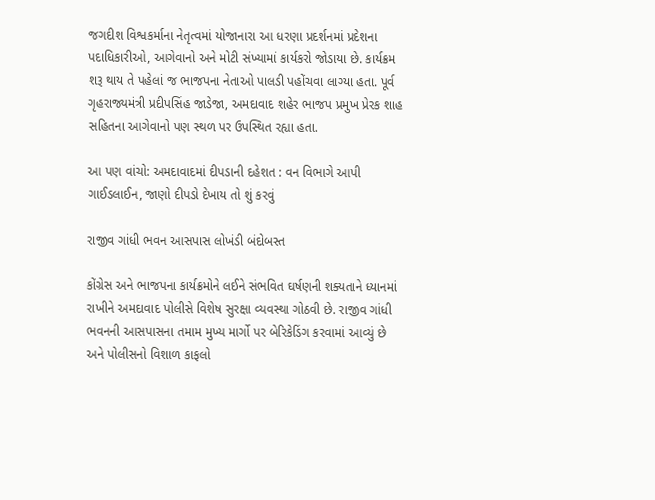જગદીશ વિશ્વકર્માના નેતૃત્વમાં યોજાનારા આ ધરણા પ્રદર્શનમાં પ્રદેશના પદાધિકારીઓ, આગેવાનો અને મોટી સંખ્યામાં કાર્યકરો જોડાયા છે. કાર્યક્રમ શરૂ થાય તે પહેલાં જ ભાજપના નેતાઓ પાલડી પહોંચવા લાગ્યા હતા. પૂર્વ ગૃહરાજ્યમંત્રી પ્રદીપસિંહ જાડેજા, અમદાવાદ શહેર ભાજપ પ્રમુખ પ્રેરક શાહ સહિતના આગેવાનો પણ સ્થળ પર ઉપસ્થિત રહ્યા હતા.

આ પણ વાંચો: અમદાવાદમાં દીપડાની દહેશત : વન વિભાગે આપી ગાઈડલાઈન, જાણો દીપડો દેખાય તો શું કરવું

રાજીવ ગાંધી ભવન આસપાસ લોખંડી બંદોબસ્ત

કોંગ્રેસ અને ભાજપના કાર્યક્રમોને લઈને સંભવિત ઘર્ષણની શક્યતાને ધ્યાનમાં રાખીને અમદાવાદ પોલીસે વિશેષ સુરક્ષા વ્યવસ્થા ગોઠવી છે. રાજીવ ગાંધી ભવનની આસપાસના તમામ મુખ્ય માર્ગો પર બેરિકેડિંગ કરવામાં આવ્યું છે અને પોલીસનો વિશાળ કાફલો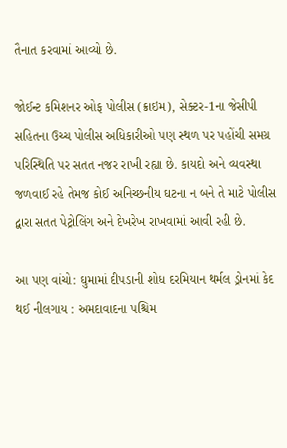તૈનાત કરવામાં આવ્યો છે.

જોઈન્ટ કમિશનર ઓફ પોલીસ (ક્રાઇમ), સેક્ટર-1ના જેસીપી સહિતના ઉચ્ચ પોલીસ અધિકારીઓ પણ સ્થળ પર પહોંચી સમગ્ર પરિસ્થિતિ પર સતત નજર રાખી રહ્યા છે. કાયદો અને વ્યવસ્થા જળવાઈ રહે તેમજ કોઈ અનિચ્છનીય ઘટના ન બને તે માટે પોલીસ દ્વારા સતત પેટ્રોલિંગ અને દેખરેખ રાખવામાં આવી રહી છે.

આ પણ વાંચો: ઘુમામાં દીપડાની શોધ દરમિયાન થર્મલ ડ્રોનમાં કેદ થઈ નીલગાય : અમદાવાદના પશ્ચિમ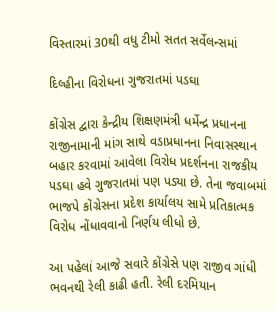વિસ્તારમાં 30થી વધુ ટીમો સતત સર્વેલન્સમાં

દિલ્હીના વિરોધના ગુજરાતમાં પડઘા

કોંગ્રેસ દ્વારા કેન્દ્રીય શિક્ષણમંત્રી ધર્મેન્દ્ર પ્રધાનના રાજીનામાની માંગ સાથે વડાપ્રધાનના નિવાસસ્થાન બહાર કરવામાં આવેલા વિરોધ પ્રદર્શનના રાજકીય પડઘા હવે ગુજરાતમાં પણ પડ્યા છે. તેના જવાબમાં ભાજપે કોંગ્રેસના પ્રદેશ કાર્યાલય સામે પ્રતિકાત્મક વિરોધ નોંધાવવાનો નિર્ણય લીધો છે.

આ પહેલાં આજે સવારે કોંગ્રેસે પણ રાજીવ ગાંધી ભવનથી રેલી કાઢી હતી. રેલી દરમિયાન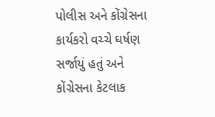પોલીસ અને કોંગ્રેસના કાર્યકરો વચ્ચે ઘર્ષણ સર્જાયું હતું અને કોંગ્રેસના કેટલાક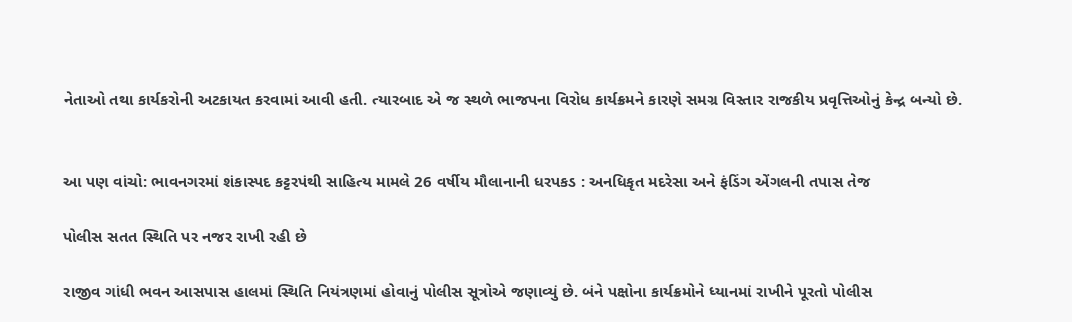નેતાઓ તથા કાર્યકરોની અટકાયત કરવામાં આવી હતી. ત્યારબાદ એ જ સ્થળે ભાજપના વિરોધ કાર્યક્રમને કારણે સમગ્ર વિસ્તાર રાજકીય પ્રવૃત્તિઓનું કેન્દ્ર બન્યો છે.


આ પણ વાંચો: ભાવનગરમાં શંકાસ્પદ કટ્ટરપંથી સાહિત્ય મામલે 26 વર્ષીય મૌલાનાની ધરપકડ : અનધિકૃત મદરેસા અને ફંડિંગ એંગલની તપાસ તેજ

પોલીસ સતત સ્થિતિ પર નજર રાખી રહી છે

રાજીવ ગાંધી ભવન આસપાસ હાલમાં સ્થિતિ નિયંત્રણમાં હોવાનું પોલીસ સૂત્રોએ જણાવ્યું છે. બંને પક્ષોના કાર્યક્રમોને ધ્યાનમાં રાખીને પૂરતો પોલીસ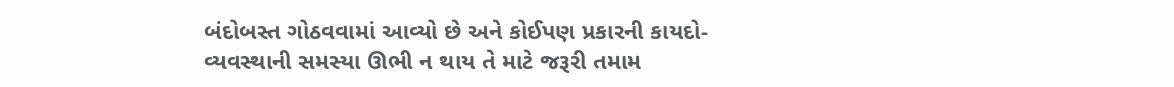બંદોબસ્ત ગોઠવવામાં આવ્યો છે અને કોઈપણ પ્રકારની કાયદો-વ્યવસ્થાની સમસ્યા ઊભી ન થાય તે માટે જરૂરી તમામ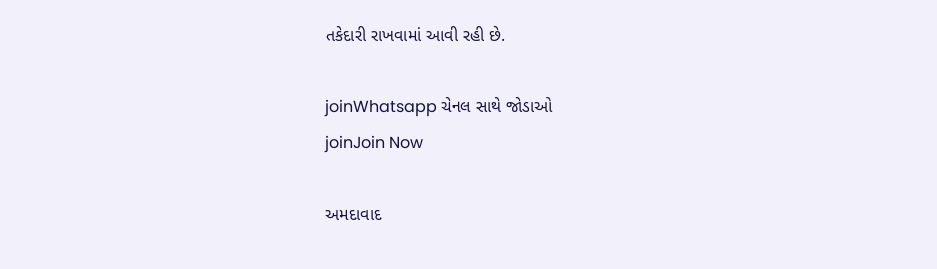તકેદારી રાખવામાં આવી રહી છે.

joinWhatsapp ચેનલ સાથે જોડાઓ
joinJoin Now

અમદાવાદ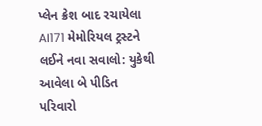પ્લેન ક્રેશ બાદ રચાયેલા AI171 મેમોરિયલ ટ્રસ્ટને લઈને નવા સવાલો: યુકેથી આવેલા બે પીડિત પરિવારો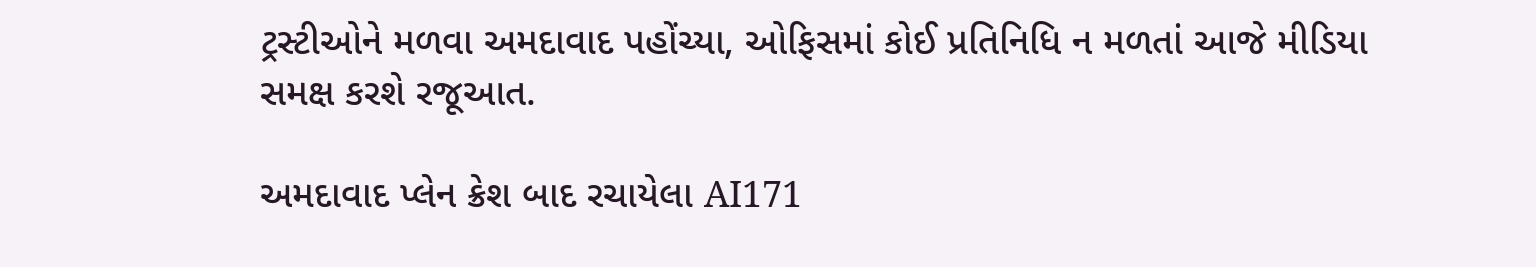ટ્રસ્ટીઓને મળવા અમદાવાદ પહોંચ્યા, ઓફિસમાં કોઈ પ્રતિનિધિ ન મળતાં આજે મીડિયા સમક્ષ કરશે રજૂઆત.

અમદાવાદ પ્લેન ક્રેશ બાદ રચાયેલા AI171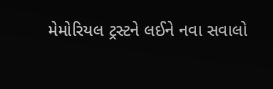મેમોરિયલ ટ્રસ્ટને લઈને નવા સવાલો